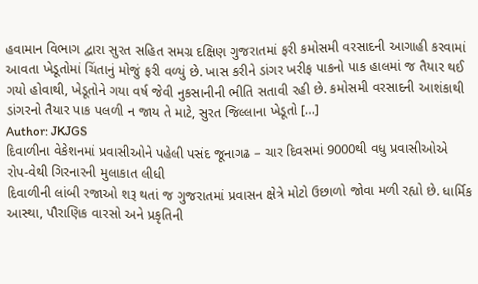હવામાન વિભાગ દ્વારા સુરત સહિત સમગ્ર દક્ષિણ ગુજરાતમાં ફરી કમોસમી વરસાદની આગાહી કરવામાં આવતા ખેડૂતોમાં ચિંતાનું મોજું ફરી વળ્યું છે. ખાસ કરીને ડાંગર ખરીફ પાકનો પાક હાલમાં જ તૈયાર થઈ ગયો હોવાથી, ખેડૂતોને ગયા વર્ષ જેવી નુકસાનીની ભીતિ સતાવી રહી છે. કમોસમી વરસાદની આશંકાથી ડાંગરનો તૈયાર પાક પલળી ન જાય તે માટે, સુરત જિલ્લાના ખેડૂતો […]
Author: JKJGS
દિવાળીના વેકેશનમાં પ્રવાસીઓને પહેલી પસંદ જૂનાગઢ – ચાર દિવસમાં 9000થી વધુ પ્રવાસીઓએ રોપ-વેથી ગિરનારની મુલાકાત લીધી
દિવાળીની લાંબી રજાઓ શરૂ થતાં જ ગુજરાતમાં પ્રવાસન ક્ષેત્રે મોટો ઉછાળો જોવા મળી રહ્યો છે. ધાર્મિક આસ્થા, પૌરાણિક વારસો અને પ્રકૃતિની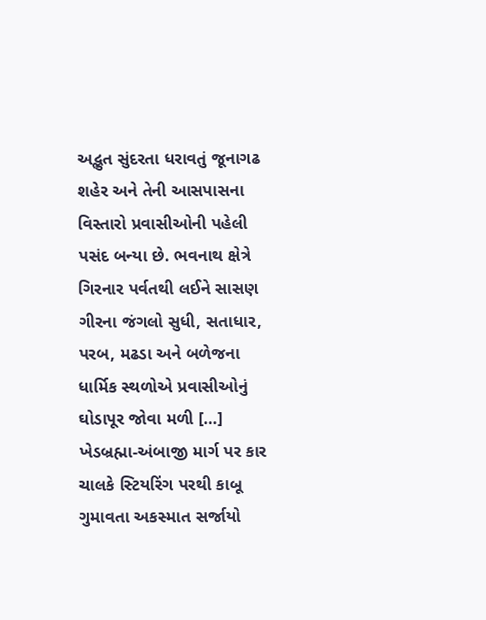અદ્ભુત સુંદરતા ધરાવતું જૂનાગઢ શહેર અને તેની આસપાસના વિસ્તારો પ્રવાસીઓની પહેલી પસંદ બન્યા છે. ભવનાથ ક્ષેત્રે ગિરનાર પર્વતથી લઈને સાસણ ગીરના જંગલો સુધી, સતાધાર, પરબ, મઢડા અને બળેજના ધાર્મિક સ્થળોએ પ્રવાસીઓનું ઘોડાપૂર જોવા મળી […]
ખેડબ્રહ્મા-અંબાજી માર્ગ પર કાર ચાલકે સ્ટિયરિંગ પરથી કાબૂ ગુમાવતા અકસ્માત સર્જાયો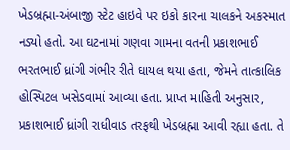ખેડબ્રહ્મા-અંબાજી સ્ટેટ હાઇવે પર ઇકો કારના ચાલકને અકસ્માત નડ્યો હતો. આ ઘટનામાં ગણવા ગામના વતની પ્રકાશભાઈ ભરતભાઈ ધ્રાંગી ગંભીર રીતે ઘાયલ થયા હતા, જેમને તાત્કાલિક હોસ્પિટલ ખસેડવામાં આવ્યા હતા. પ્રાપ્ત માહિતી અનુસાર, પ્રકાશભાઈ ધ્રાંગી રાધીવાડ તરફથી ખેડબ્રહ્મા આવી રહ્યા હતા. તે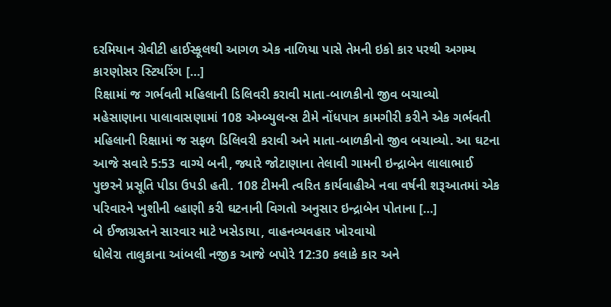દરમિયાન ગ્રેવીટી હાઈસ્કૂલથી આગળ એક નાળિયા પાસે તેમની ઇકો કાર પરથી અગમ્ય કારણોસર સ્ટિયરિંગ […]
રિક્ષામાં જ ગર્ભવતી મહિલાની ડિલિવરી કરાવી માતા-બાળકીનો જીવ બચાવ્યો
મહેસાણાના પાલાવાસણામાં 108 એમ્બ્યુલન્સ ટીમે નોંધપાત્ર કામગીરી કરીને એક ગર્ભવતી મહિલાની રિક્ષામાં જ સફળ ડિલિવરી કરાવી અને માતા-બાળકીનો જીવ બચાવ્યો. આ ઘટના આજે સવારે 5:53 વાગ્યે બની, જ્યારે જોટાણાના તેલાવી ગામની ઇન્દ્રાબેન લાલાભાઈ પુછરને પ્રસૂતિ પીડા ઉપડી હતી. 108 ટીમની ત્વરિત કાર્યવાહીએ નવા વર્ષની શરૂઆતમાં એક પરિવારને ખુશીની લ્હાણી કરી ઘટનાની વિગતો અનુસાર ઇન્દ્રાબેન પોતાના […]
બે ઈજાગ્રસ્તને સારવાર માટે ખસેડાયા, વાહનવ્યવહાર ખોરવાયો
ધોલેરા તાલુકાના આંબલી નજીક આજે બપોરે 12:30 કલાકે કાર અને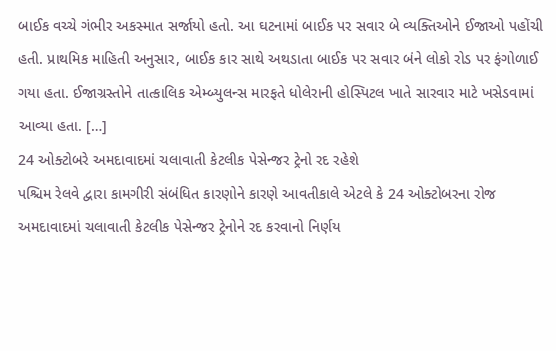બાઈક વચ્ચે ગંભીર અકસ્માત સર્જાયો હતો. આ ઘટનામાં બાઈક પર સવાર બે વ્યક્તિઓને ઈજાઓ પહોંચી હતી. પ્રાથમિક માહિતી અનુસાર, બાઈક કાર સાથે અથડાતા બાઈક પર સવાર બંને લોકો રોડ પર ફંગોળાઈ ગયા હતા. ઈજાગ્રસ્તોને તાત્કાલિક એમ્બ્યુલન્સ મારફતે ધોલેરાની હોસ્પિટલ ખાતે સારવાર માટે ખસેડવામાં આવ્યા હતા. […]
24 ઓક્ટોબરે અમદાવાદમાં ચલાવાતી કેટલીક પેસેન્જર ટ્રેનો રદ રહેશે
પશ્ચિમ રેલવે દ્વારા કામગીરી સંબંધિત કારણોને કારણે આવતીકાલે એટલે કે 24 ઓક્ટોબરના રોજ અમદાવાદમાં ચલાવાતી કેટલીક પેસેન્જર ટ્રેનોને રદ કરવાનો નિર્ણય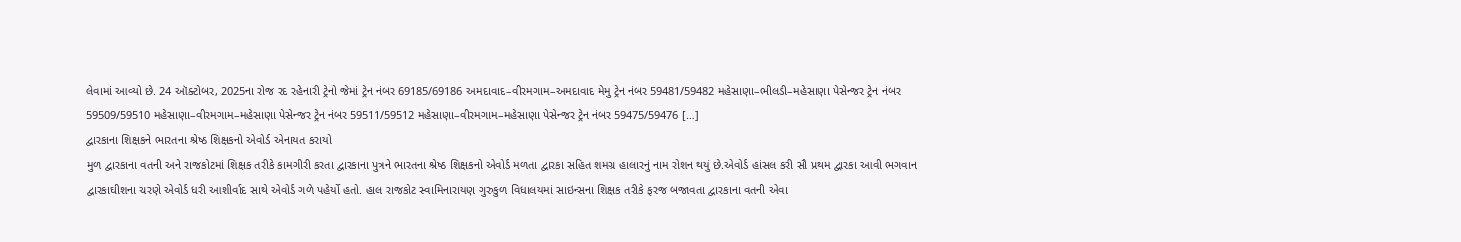લેવામાં આવ્યો છે. 24 ઑક્ટોબર, 2025ના રોજ રદ રહેનારી ટ્રેનો જેમાં ટ્રેન નંબર 69185/69186 અમદાવાદ–વીરમગામ–અમદાવાદ મેમુ ટ્રેન નંબર 59481/59482 મહેસાણા–ભીલડી–મહેસાણા પેસેન્જર ટ્રેન નંબર 59509/59510 મહેસાણા–વીરમગામ–મહેસાણા પેસેન્જર ટ્રેન નંબર 59511/59512 મહેસાણા–વીરમગામ–મહેસાણા પેસેન્જર ટ્રેન નંબર 59475/59476 […]
દ્વારકાના શિક્ષકને ભારતના શ્રેષ્ઠ શિક્ષકનો એવોર્ડ એનાયત કરાયો
મુળ દ્વારકાના વતની અને રાજકોટમાં શિક્ષક તરીકે કામગીરી કરતા દ્વારકાના પુત્રને ભારતના શ્રેષ્ઠ શિક્ષકનો એવોર્ડ મળતા દ્વારકા સહિત શમગ્ર હાલારનું નામ રોશન થયું છે.એવોર્ડ હાંસલ કરી સૌ પ્રથમ દ્વારકા આવી ભગવાન દ્વારકાઘીશના ચરણે એવોર્ડ ધરી આશીર્વાદ સાથે એવોર્ડ ગળે પહેર્યો હતો. હાલ રાજકોટ સ્વામિનારાયણ ગુરુકુળ વિધાલયમાં સાઇન્સના શિક્ષક તરીકે ફરજ બજાવતા દ્વારકાના વતની એવા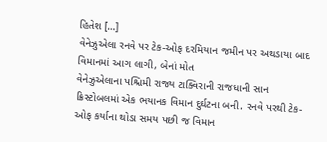હિતેશ […]
વેનેઝુએલા રનવે પર ટેક-ઓફ દરમિયાન જમીન પર અથડાયા બાદ વિમાનમાં આગ લાગી, બેનાં મોત
વેનેઝુએલાના પશ્ચિમી રાજ્ય ટાક્વિરાની રાજધાની સાન ક્રિસ્ટોબલમાં એક ભયાનક વિમાન દુર્ઘટના બની. રનવે પરથી ટેક-ઓફ કર્યાના થોડા સમય પછી જ વિમાન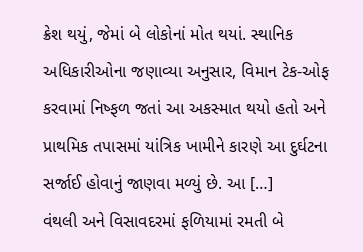ક્રેશ થયું, જેમાં બે લોકોનાં મોત થયાં. સ્થાનિક અધિકારીઓના જણાવ્યા અનુસાર, વિમાન ટેક-ઓફ કરવામાં નિષ્ફળ જતાં આ અકસ્માત થયો હતો અને પ્રાથમિક તપાસમાં યાંત્રિક ખામીને કારણે આ દુર્ઘટના સર્જાઈ હોવાનું જાણવા મળ્યું છે. આ […]
વંથલી અને વિસાવદરમાં ફળિયામાં રમતી બે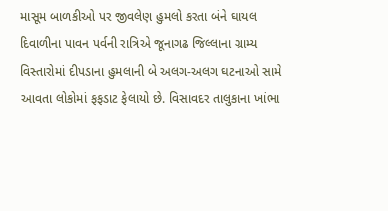માસૂમ બાળકીઓ પર જીવલેણ હુમલો કરતા બંને ઘાયલ
દિવાળીના પાવન પર્વની રાત્રિએ જૂનાગઢ જિલ્લાના ગ્રામ્ય વિસ્તારોમાં દીપડાના હુમલાની બે અલગ-અલગ ઘટનાઓ સામે આવતા લોકોમાં ફફડાટ ફેલાયો છે. વિસાવદર તાલુકાના ખાંભા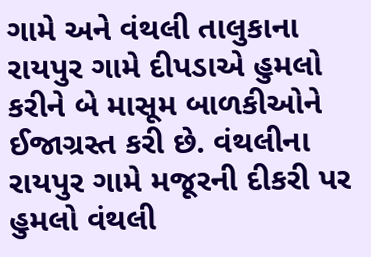ગામે અને વંથલી તાલુકાના રાયપુર ગામે દીપડાએ હુમલો કરીને બે માસૂમ બાળકીઓને ઈજાગ્રસ્ત કરી છે. વંથલીના રાયપુર ગામે મજૂરની દીકરી પર હુમલો વંથલી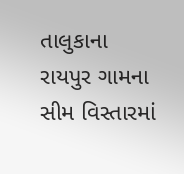તાલુકાના રાયપુર ગામના સીમ વિસ્તારમાં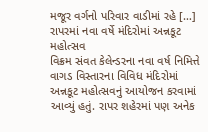મજૂર વર્ગનો પરિવાર વાડીમાં રહે […]
રાપરમાં નવા વર્ષે મંદિરોમાં અન્નકૂટ મહોત્સવ
વિક્રમ સંવત કેલેન્ડરના નવા વર્ષ નિમિત્તે વાગડ વિસ્તારના વિવિધ મંદિરોમાં અન્નકૂટ મહોત્સવનું આયોજન કરવામાં આવ્યું હતું. રાપર શહેરમાં પણ અનેક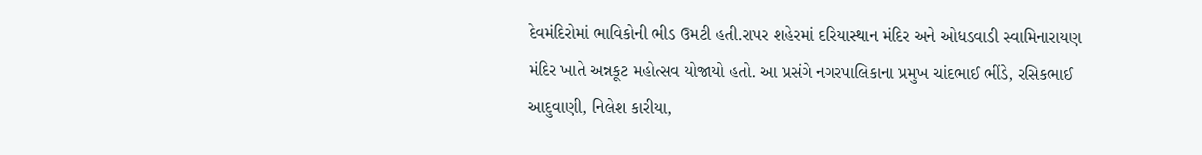દેવમંદિરોમાં ભાવિકોની ભીડ ઉમટી હતી.રાપર શહેરમાં દરિયાસ્થાન મંદિર અને ઓધડવાડી સ્વામિનારાયણ મંદિર ખાતે અન્નકૂટ મહોત્સવ યોજાયો હતો. આ પ્રસંગે નગરપાલિકાના પ્રમુખ ચાંદભાઈ ભીંડે, રસિકભાઈ આદુવાણી, નિલેશ કારીયા,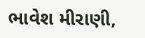ભાવેશ મીરાણી,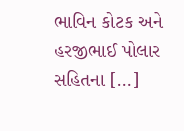ભાવિન કોટક અને હરજીભાઈ પોલાર સહિતના […]